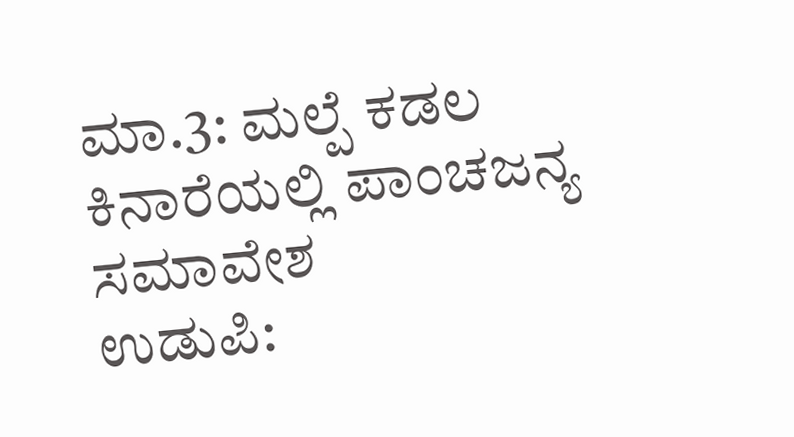ಮಾ.3: ಮಲ್ಪೆ ಕಡಲ ಕಿನಾರೆಯಲ್ಲಿ ಪಾಂಚಜನ್ಯ ಸಮಾವೇಶ
ಉಡುಪಿ: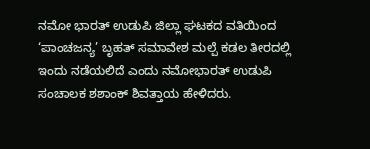ನಮೋ ಭಾರತ್ ಉಡುಪಿ ಜಿಲ್ಲಾ ಘಟಕದ ವತಿಯಿಂದ ‘ಪಾಂಚಜನ್ಯ’ ಬೃಹತ್ ಸಮಾವೇಶ ಮಲ್ಪೆ ಕಡಲ ತೀರದಲ್ಲಿ ಇಂದು ನಡೆಯಲಿದೆ ಎಂದು ನಮೋಭಾರತ್ ಉಡುಪಿ ಸಂಚಾಲಕ ಶಶಾಂಕ್ ಶಿವತ್ತಾಯ ಹೇಳಿದರು.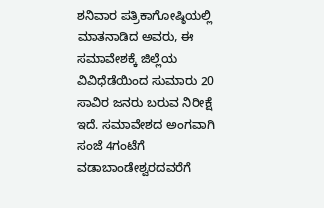ಶನಿವಾರ ಪತ್ರಿಕಾಗೋಷ್ಠಿಯಲ್ಲಿ ಮಾತನಾಡಿದ ಅವರು, ಈ ಸಮಾವೇಶಕ್ಕೆ ಜಿಲ್ಲೆಯ ವಿವಿಧೆಡೆಯಿಂದ ಸುಮಾರು 20 ಸಾವಿರ ಜನರು ಬರುವ ನಿರೀಕ್ಷೆ ಇದೆ. ಸಮಾವೇಶದ ಅಂಗವಾಗಿ ಸಂಜೆ 4ಗಂಟೆಗೆ ವಡಾಬಾಂಡೇಶ್ವರದವರೆಗೆ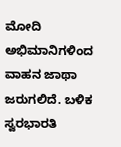ಮೋದಿ ಅಭಿಮಾನಿಗಳಿಂದ ವಾಹನ ಜಾಥಾ ಜರುಗಲಿದೆ. ಬಳಿಕ ಸ್ವರಭಾರತಿ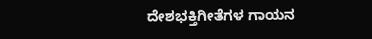ದೇಶಭಕ್ತಿಗೀತೆಗಳ ಗಾಯನ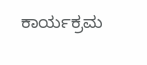ಕಾರ್ಯಕ್ರಮ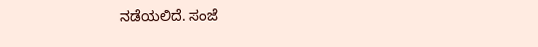ನಡೆಯಲಿದೆ. ಸಂಜೆ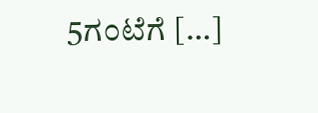5ಗಂಟೆಗೆ […]